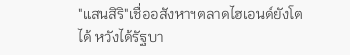"แสนสิริ"เชื่ออสังหาฯตลาดไฮเอนด์ยังโตได้ หวังได้รัฐบา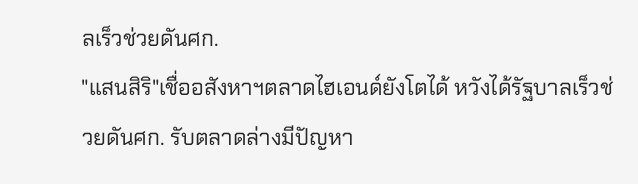ลเร็วช่วยดันศก.
"แสนสิริ"เชื่ออสังหาฯตลาดไฮเอนด์ยังโตได้ หวังได้รัฐบาลเร็วช่วยดันศก. รับตลาดล่างมีปัญหา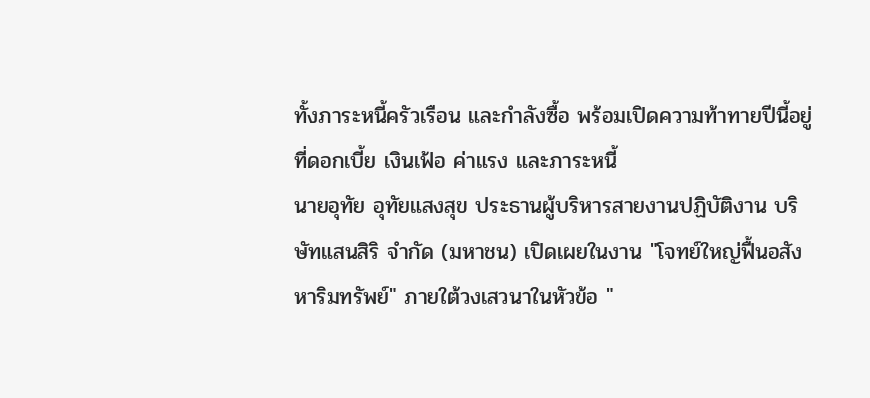ทั้งภาระหนี้ครัวเรือน และกำลังซื้อ พร้อมเปิดความท้าทายปีนี้อยู่ที่ดอกเบี้ย เงินเฟ้อ ค่าแรง และภาระหนี้
นายอุทัย อุทัยแสงสุข ประธานผู้บริหารสายงานปฏิบัติงาน บริษัทแสนสิริ จำกัด (มหาชน) เปิดเผยในงาน "โจทย์ใหญ่ฟื้นอสังหาริมทรัพย์" ภายใต้วงเสวนาในหัวข้อ "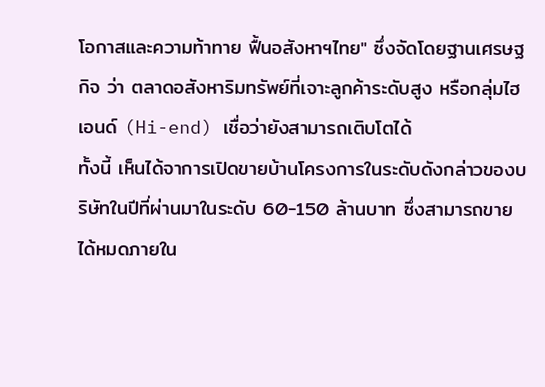โอกาสและความท้าทาย ฟื้นอสังหาฯไทย" ซึ่งจัดโดยฐานเศรษฐกิจ ว่า ตลาดอสังหาริมทรัพย์ที่เจาะลูกค้าระดับสูง หรือกลุ่มไฮเอนด์ (Hi-end) เชื่อว่ายังสามารถเติบโตได้
ทั้งนี้ เห็นได้จาการเปิดขายบ้านโครงการในระดับดังกล่าวของบริษัทในปีที่ผ่านมาในระดับ 60-150 ล้านบาท ซึ่งสามารถขายได้หมดภายใน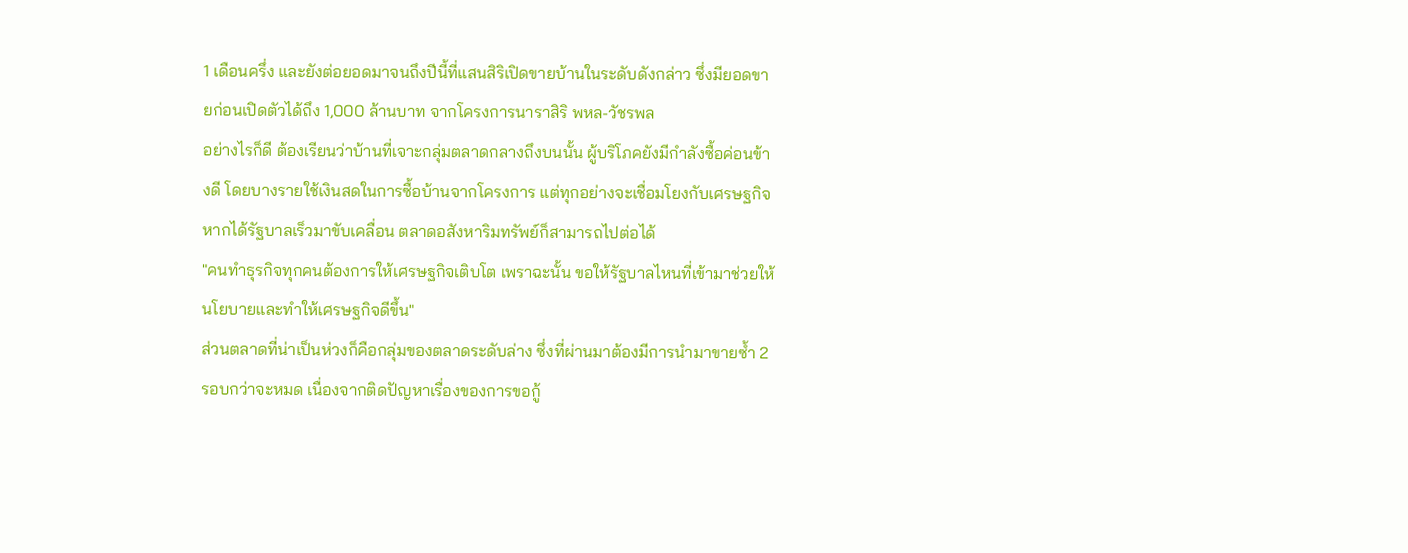1 เดือนครึ่ง และยังต่อยอดมาจนถึงปีนี้ที่แสนสิริเปิดขายบ้านในระดับดังกล่าว ซึ่งมียอดขายก่อนเปิดตัวได้ถึง 1,000 ล้านบาท จากโครงการนาราสิริ พหล-วัชรพล
อย่างไรก็ดี ต้องเรียนว่าบ้านที่เจาะกลุ่มตลาดกลางถึงบนนั้น ผู้บริโภคยังมีกำลังซื้อค่อนข้างดี โดยบางรายใช้เงินสดในการซื้อบ้านจากโครงการ แต่ทุกอย่างจะเชื่อมโยงกับเศรษฐกิจ หากได้รัฐบาลเร็วมาขับเคลื่อน ตลาดอสังหาริมทรัพย์ก็สามารถไปต่อได้
"คนทำธุรกิจทุกคนต้องการให้เศรษฐกิจเติบโต เพราฉะนั้น ขอให้รัฐบาลไหนที่เข้ามาช่วยให้นโยบายและทำให้เศรษฐกิจดีขึ้น"
ส่วนตลาดที่น่าเป็นห่วงก็คือกลุ่มของตลาดระดับล่าง ซึ่งที่ผ่านมาต้องมีการนำมาขายซ้ำ 2 รอบกว่าจะหมด เนื่องจากติดปัญหาเรื่องของการขอกู้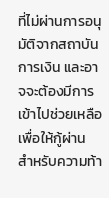ที่ไม่ผ่านการอนุมัติจากสถาบันการเงิน และอาจจะต้องมีการเข้าไปช่วยเหลือเพื่อให้กู้ผ่าน
สำหรับความท้า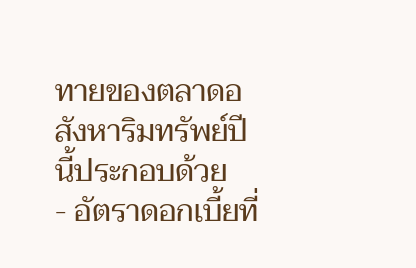ทายของตลาดอสังหาริมทรัพย์ปีนี้ประกอบด้วย
- อัตราดอกเบี้ยที่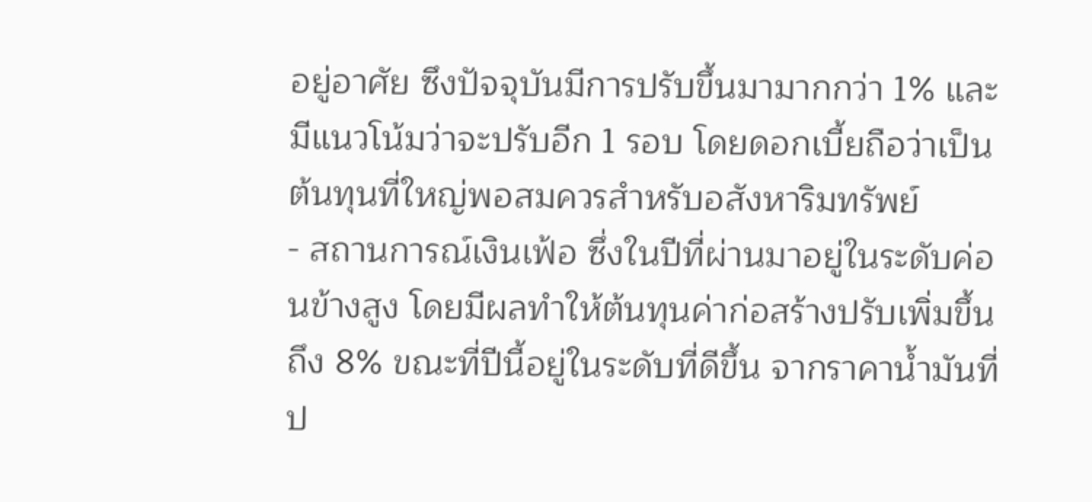อยู่อาศัย ซึงปัจจุบันมีการปรับขึ้นมามากกว่า 1% และมีแนวโน้มว่าจะปรับอีก 1 รอบ โดยดอกเบี้ยถือว่าเป็นต้นทุนที่ใหญ่พอสมควรสำหรับอสังหาริมทรัพย์
- สถานการณ์เงินเฟ้อ ซึ่งในปีที่ผ่านมาอยู่ในระดับค่อนข้างสูง โดยมีผลทำให้ต้นทุนค่าก่อสร้างปรับเพิ่มขึ้นถึง 8% ขณะที่ปีนี้อยู่ในระดับที่ดีขึ้น จากราคาน้ำมันที่ป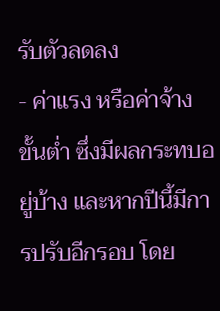รับตัวลดลง
- ค่าแรง หรือค่าจ้างขั้นต่ำ ซึ่งมีผลกระทบอยู่บ้าง และหากปีนี้มีการปรับอีกรอบ โดย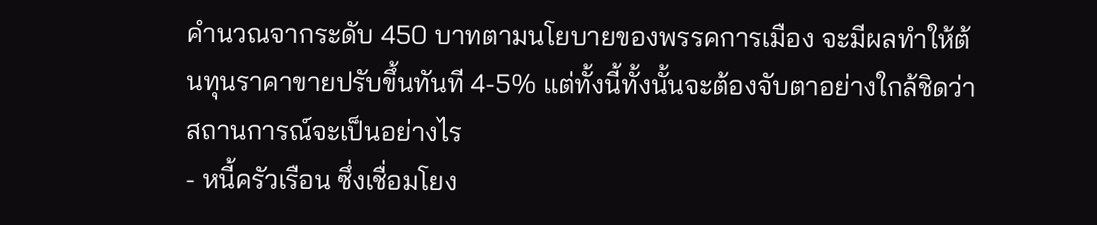คำนวณจากระดับ 450 บาทตามนโยบายของพรรคการเมือง จะมีผลทำให้ต้นทุนราคาขายปรับขึ้นทันที 4-5% แต่ทั้งนี้ทั้งนั้นจะต้องจับตาอย่างใกล้ชิดว่าสถานการณ์จะเป็นอย่างไร
- หนี้ครัวเรือน ซึ่งเชื่อมโยง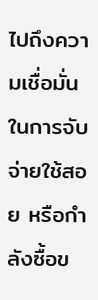ไปถึงความเชื่อมั่นในการจับจ่ายใช้สอย หรือกำลังซื้อข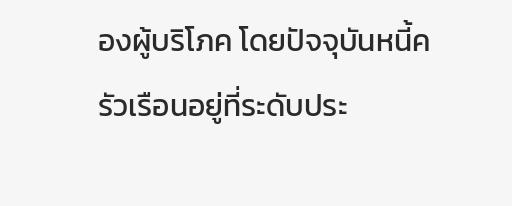องผู้บริโภค โดยปัจจุบันหนี้ครัวเรือนอยู่ที่ระดับประ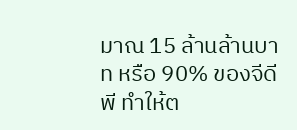มาณ 15 ล้านล้านบาท หรือ 90% ของจีดีพี ทำให้ต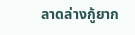ลาดล่างกู้ยาก